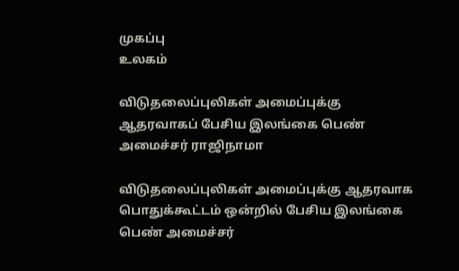முகப்பு
உலகம்

விடுதலைப்புலிகள் அமைப்புக்கு ஆதரவாகப் பேசிய இலங்கை பெண் அமைச்சர் ராஜிநாமா

விடுதலைப்புலிகள் அமைப்புக்கு ஆதரவாக பொதுக்கூட்டம் ஒன்றில் பேசிய இலங்கை பெண் அமைச்சர்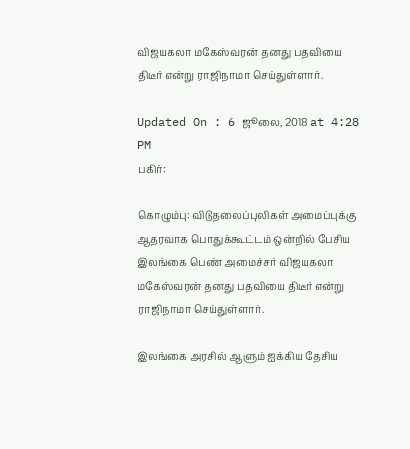விஜயகலா மகேஸ்வரன் தனது பதவியை திடீர் என்று ராஜிநாமா செய்துள்ளார்.

Updated On : 6 ஜூலை, 2018 at 4:28 PM
பகிர்:

கொழும்பு: விடுதலைப்புலிகள் அமைப்புக்கு ஆதரவாக பொதுக்கூட்டம் ஒன்றில் பேசிய இலங்கை பெண் அமைச்சர் விஜயகலா மகேஸ்வரன் தனது பதவியை திடீர் என்று ராஜிநாமா செய்துள்ளார்.

இலங்கை அரசில் ஆளும் ஐக்கிய தேசிய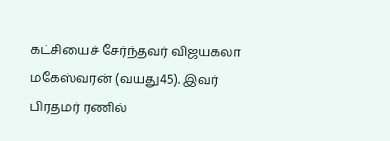கட்சியைச் சேர்ந்தவர் விஜயகலா மகேஸ்வரன் (வயது45). இவர் பிரதமர் ரணில்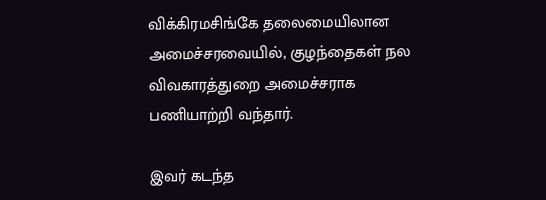விக்கிரமசிங்கே தலைமையிலான அமைச்சரவையில், குழந்தைகள் நல விவகாரத்துறை அமைச்சராக பணியாற்றி வந்தார்.

இவர் கடந்த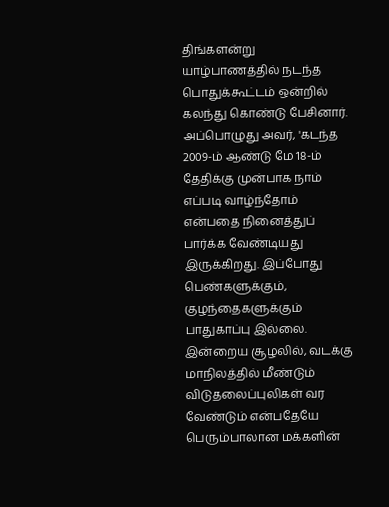திங்களன்று யாழ்பாணத்தில் நடந்த பொதுக்கூட்டம் ஒன்றில் கலந்து கொண்டு பேசினார். அப்பொழுது அவர், 'கடந்த 2009-ம் ஆண்டு மே 18-ம் தேதிக்கு முன்பாக நாம் எப்படி வாழ்ந்தோம் என்பதை நினைத்துப் பார்க்க வேண்டியது இருக்கிறது. இப்போது பெண்களுக்கும், குழந்தைகளுக்கும் பாதுகாப்பு இல்லை. இன்றைய சூழலில், வடக்கு மாநிலத்தில் மீண்டும் விடுதலைப்புலிகள் வர வேண்டும் என்பதேயே பெரும்பாலான மக்களின்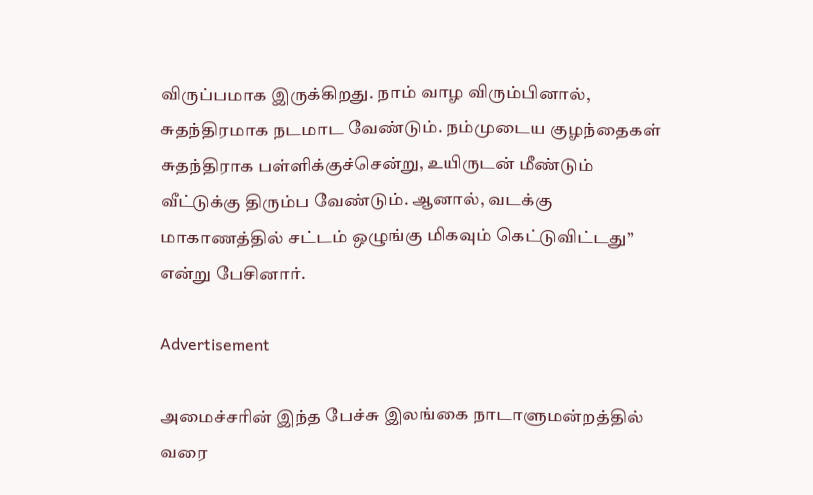விருப்பமாக இருக்கிறது. நாம் வாழ விரும்பினால், சுதந்திரமாக நடமாட வேண்டும். நம்முடைய குழந்தைகள் சுதந்திராக பள்ளிக்குச்சென்று, உயிருடன் மீண்டும் வீட்டுக்கு திரும்ப வேண்டும். ஆனால், வடக்கு மாகாணத்தில் சட்டம் ஒழுங்கு மிகவும் கெட்டுவிட்டது” என்று பேசினார்.

Advertisement

அமைச்சரின் இந்த பேச்சு இலங்கை நாடாளுமன்றத்தில் வரை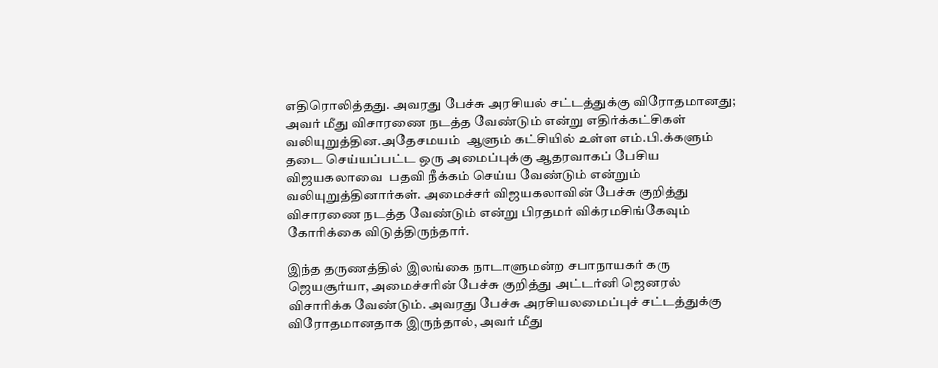எதிரொலித்தது. அவரது பேச்சு அரசியல் சட்டத்துக்கு விரோதமானது; அவர் மீது விசாரணை நடத்த வேண்டும் என்று எதிர்க்கட்சிகள் வலியுறுத்தின.அதேசமயம்  ஆளும் கட்சியில் உள்ள எம்.பி.க்களும் தடை செய்யப்பட்ட ஒரு அமைப்புக்கு ஆதரவாகப் பேசிய விஜயகலாவை  பதவி நீக்கம் செய்ய வேண்டும் என்றும் வலியுறுத்தினார்கள். அமைச்சர் விஜயகலாவின் பேச்சு குறித்து விசாரணை நடத்த வேண்டும் என்று பிரதமர் விக்ரமசிங்கேவும் கோரிக்கை விடுத்திருந்தார்.

இந்த தருணத்தில் இலங்கை நாடாளுமன்ற சபாநாயகர் கரு ஜெயசூர்யா, அமைச்சரின் பேச்சு குறித்து அட்டர்னி ஜெனரல் விசாரிக்க வேண்டும். அவரது பேச்சு அரசியலமைப்புச் சட்டத்துக்கு விரோதமானதாக இருந்தால், அவர் மீது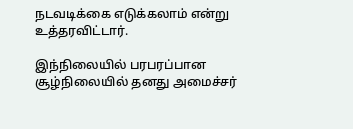நடவடிக்கை எடுக்கலாம் என்று உத்தரவிட்டார்.

இந்நிலையில் பரபரப்பான சூழ்நிலையில் தனது அமைச்சர்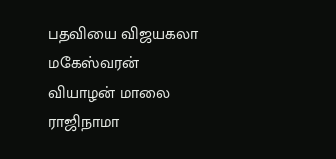பதவியை விஜயகலா மகேஸ்வரன் வியாழன் மாலை ராஜிநாமா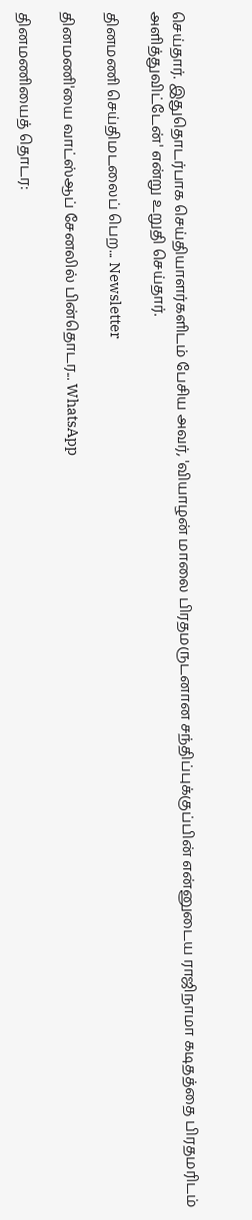செய்தார். இதுதொடர்பாக செய்தியாளர்களிடம் பேசிய அவர், 'வியாழன் மாலை பிரதமருடனான சந்திப்புக்குப்பின் என்னுடைய ராஜிநாமா கடிதத்தை பிரதமரிடம் அளித்துவிட்டேன்' என்று உறுதி செய்தார்.

தினமணி செய்திமடலைப் பெற... Newsletter

தினமணி'யை வாட்ஸ்ஆப் சேனலில் பின்தொடர... WhatsApp

தினமணியைத் தொடர: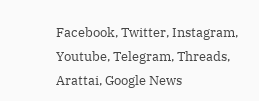Facebook, Twitter, Instagram, Youtube, Telegram, Threads, Arattai, Google News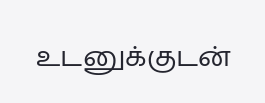உடனுக்குடன்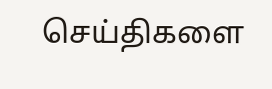செய்திகளை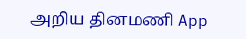அறிய தினமணி App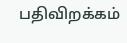பதிவிறக்கம்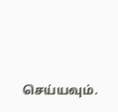செய்யவும்.